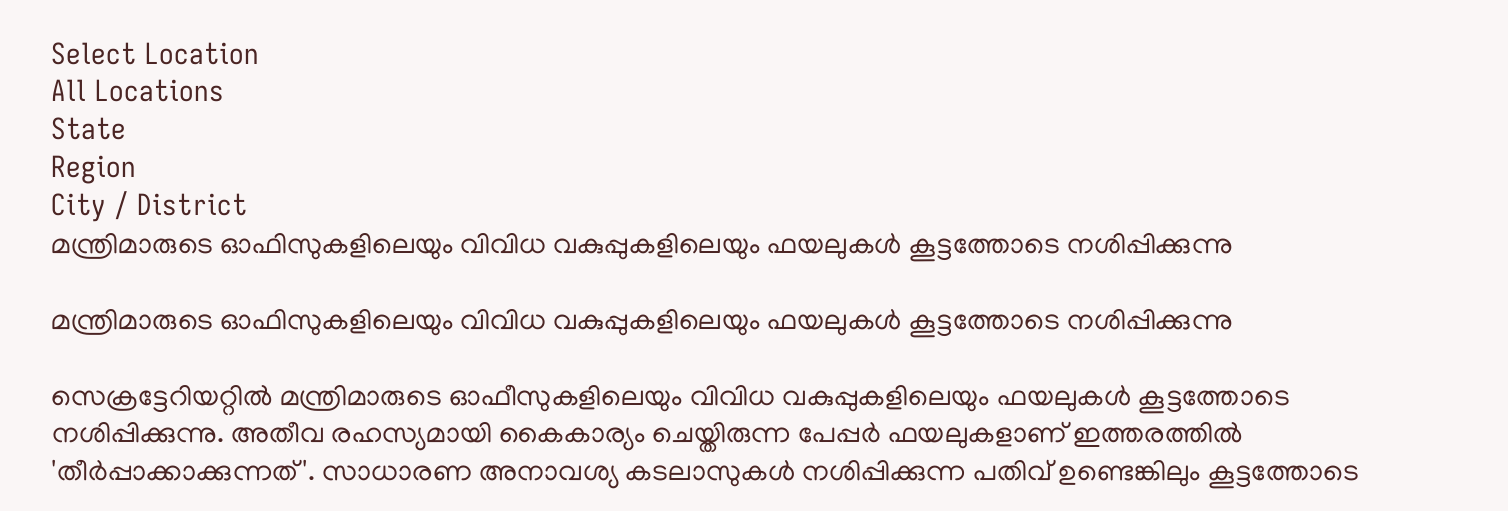Select Location
All Locations
State
Region
City / District
മന്ത്രിമാരുടെ ഓഫിസുകളിലെയും വിവിധ വകുപ്പുകളിലെയും ഫയലുകൾ കൂട്ടത്തോടെ നശിപ്പിക്കുന്നു

മന്ത്രിമാരുടെ ഓഫിസുകളിലെയും വിവിധ വകുപ്പുകളിലെയും ഫയലുകൾ കൂട്ടത്തോടെ നശിപ്പിക്കുന്നു

സെക്രട്ടേറിയറ്റിൽ മന്ത്രിമാരുടെ ഓഫീസുകളിലെയും വിവിധ വകുപ്പുകളിലെയും ഫയലുകൾ കൂട്ടത്തോടെ നശിപ്പിക്കുന്നു. അതീവ രഹസ്യമായി കൈകാര്യം ചെയ്തിരുന്ന പേപ്പർ ഫയലുകളാണ് ഇത്തരത്തിൽ 'തീർപ്പാക്കാക്കുന്നത്'. സാധാരണ അനാവശ്യ കടലാസുകള്‍ നശിപ്പിക്കുന്ന പതിവ് ഉണ്ടെങ്കിലും കൂട്ടത്തോടെ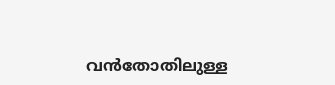വന്‍തോതിലുള്ള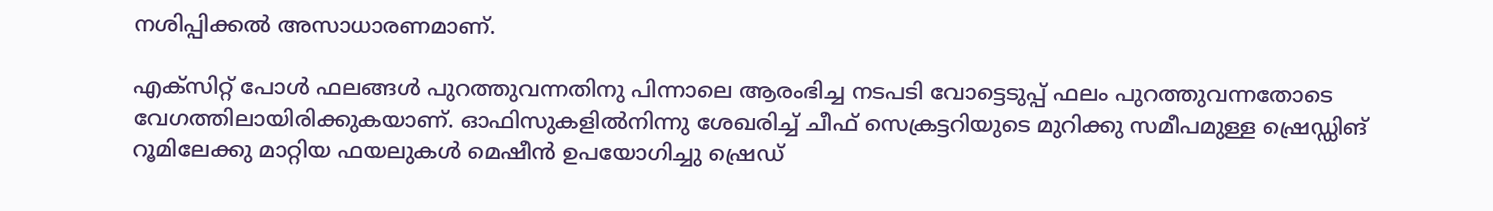നശിപ്പിക്കല്‍ അസാധാരണമാണ്.

എക്സിറ്റ് പോൾ ഫലങ്ങൾ പുറത്തുവന്നതിനു പിന്നാലെ ആരംഭിച്ച നടപടി വോട്ടെടുപ്പ് ഫലം പുറത്തുവന്നതോടെ വേഗത്തിലായിരിക്കുകയാണ്. ഓഫിസുകളിൽനിന്നു ശേഖരിച്ച് ചീഫ് സെക്രട്ടറിയുടെ മുറിക്കു സമീപമുള്ള ഷ്രെഡ്ഡിങ് റൂമിലേക്കു മാറ്റിയ ഫയലുകൾ മെഷീൻ ഉപയോഗിച്ചു ഷ്രെഡ്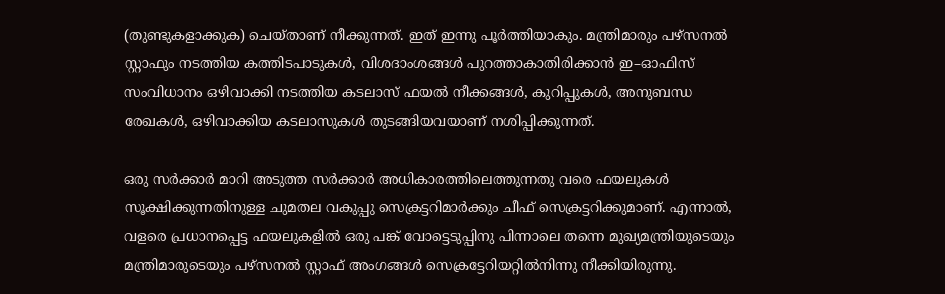(തുണ്ടുകളാക്കുക) ചെയ്താണ് നീക്കുന്നത്. ഇത് ഇന്നു പൂർത്തിയാകും. മന്ത്രിമാരും പഴ്സനൽ സ്റ്റാഫും നടത്തിയ കത്തിടപാടുകൾ, വിശദാംശങ്ങൾ പുറത്താകാതിരിക്കാൻ ഇ–ഓഫിസ് സംവിധാനം ഒഴിവാക്കി നടത്തിയ കടലാസ് ഫയൽ നീക്കങ്ങൾ, കുറിപ്പുകൾ, അനുബന്ധ രേഖകൾ, ഒഴിവാക്കിയ കടലാസുകൾ തുടങ്ങിയവയാണ് നശിപ്പിക്കുന്നത്.

ഒരു സർക്കാർ മാറി അടുത്ത സർക്കാർ അധികാരത്തിലെത്തുന്നതു വരെ ഫയലുകൾ സൂക്ഷിക്കുന്നതിനുള്ള ചുമതല വകുപ്പു സെക്രട്ടറിമാർക്കും ചീഫ് സെക്രട്ടറിക്കുമാണ്. എന്നാൽ, വളരെ പ്രധാനപ്പെട്ട ഫയലുകളിൽ ഒരു പങ്ക് വോട്ടെടുപ്പിനു പിന്നാലെ തന്നെ മുഖ്യമന്ത്രിയുടെയും മന്ത്രിമാരുടെയും പഴ്സനൽ സ്റ്റാഫ് അംഗങ്ങൾ സെക്രട്ടേറിയറ്റിൽനിന്നു നീക്കിയിരുന്നു.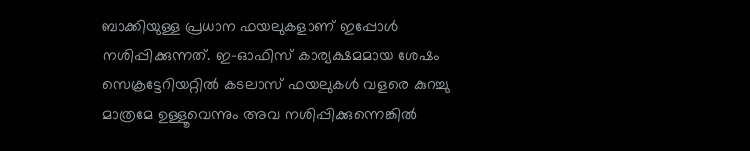ബാക്കിയുള്ള പ്രധാന ഫയലുകളാണ് ഇപ്പോൾ നശിപ്പിക്കുന്നത്. ഇ–ഓഫിസ് കാര്യക്ഷമമായ ശേഷം സെക്രട്ടേറിയറ്റിൽ കടലാസ് ഫയലുകൾ വളരെ കുറച്ചു മാത്രമേ ഉള്ളൂവെന്നും അവ നശിപ്പിക്കുന്നെങ്കിൽ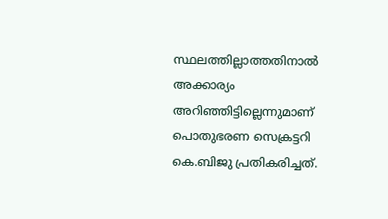സ്ഥലത്തില്ലാത്തതിനാൽ അക്കാര്യം അറിഞ്ഞിട്ടില്ലെന്നുമാണ് പൊതുഭരണ സെക്രട്ടറി കെ.ബിജു പ്രതികരിച്ചത്.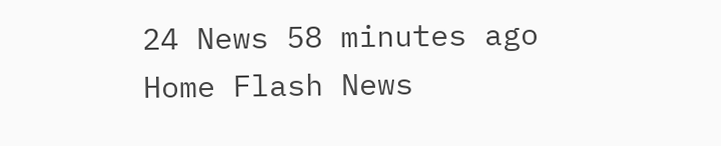24 News 58 minutes ago
Home Flash News